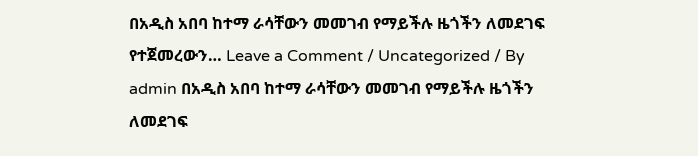በአዲስ አበባ ከተማ ራሳቸውን መመገብ የማይችሉ ዜጎችን ለመደገፍ የተጀመረውን… Leave a Comment / Uncategorized / By admin በአዲስ አበባ ከተማ ራሳቸውን መመገብ የማይችሉ ዜጎችን ለመደገፍ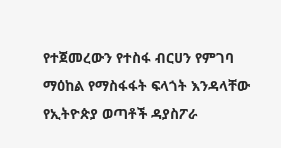የተጀመረውን የተስፋ ብርሀን የምገባ ማዕከል የማስፋፋት ፍላጎት እንዳላቸው የኢትዮጵያ ወጣቶች ዳያስፖራ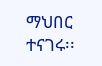ማህበር ተናገሩ፡፡